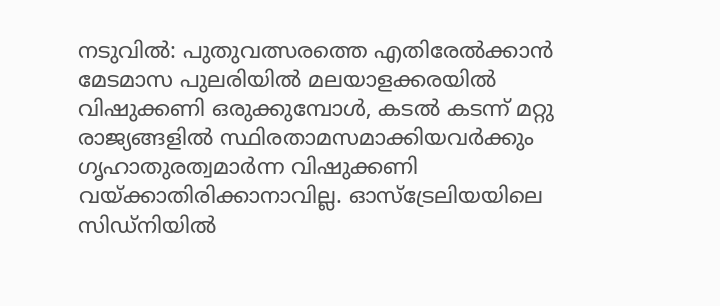നടുവിൽ: പുതുവത്സരത്തെ എതിരേൽക്കാൻ മേടമാസ പുലരിയിൽ മലയാളക്കരയിൽ വിഷുക്കണി ഒരുക്കുമ്പോൾ, കടൽ കടന്ന് മറ്റു രാജ്യങ്ങളിൽ സ്ഥിരതാമസമാക്കിയവർക്കും ഗൃഹാതുരത്വമാർന്ന വിഷുക്കണി വയ്ക്കാതിരിക്കാനാവില്ല. ഓസ്ട്രേലിയയിലെ സിഡ്നിയിൽ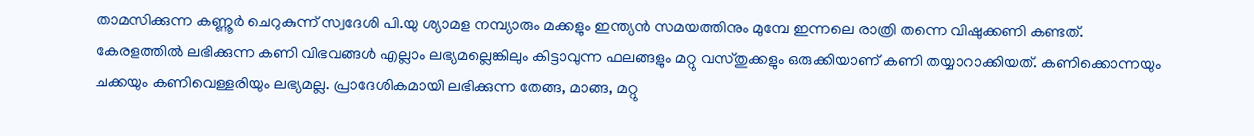താമസിക്കുന്ന കണ്ണൂർ ചെറുകുന്ന് സ്വദേശി പി.യു ശ്യാമള നമ്പ്യാരും മക്കളും ഇന്ത്യൻ സമയത്തിനും മുമ്പേ ഇന്നലെ രാത്രി തന്നെ വിഷുക്കണി കണ്ടത്.
കേരളത്തിൽ ലഭിക്കുന്ന കണി വിഭവങ്ങൾ എല്ലാം ലഭ്യമല്ലെങ്കിലും കിട്ടാവുന്ന ഫലങ്ങളും മറ്റു വസ്തുക്കളും ഒരുക്കിയാണ് കണി തയ്യാറാക്കിയത്. കണിക്കൊന്നയും ചക്കയും കണിവെള്ളരിയും ലഭ്യമല്ല. പ്രാദേശികമായി ലഭിക്കുന്ന തേങ്ങ, മാങ്ങ, മറ്റു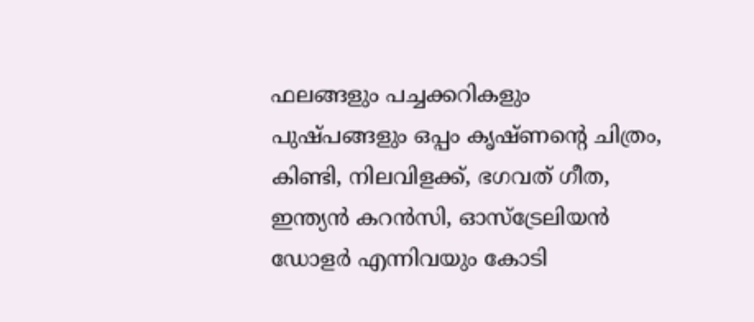ഫലങ്ങളും പച്ചക്കറികളും പുഷ്പങ്ങളും ഒപ്പം കൃഷ്ണന്റെ ചിത്രം, കിണ്ടി, നിലവിളക്ക്, ഭഗവത് ഗീത, ഇന്ത്യൻ കറൻസി, ഓസ്ട്രേലിയൻ ഡോളർ എന്നിവയും കോടി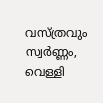വസ്ത്രവും സ്വർണ്ണം, വെള്ളി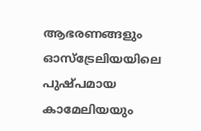ആഭരണങ്ങളും ഓസ്ട്രേലിയയിലെ പുഷ്പമായ കാമേലിയയും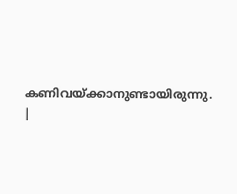കണിവയ്ക്കാനുണ്ടായിരുന്നു.
|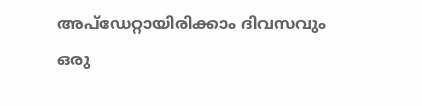അപ്ഡേറ്റായിരിക്കാം ദിവസവും
ഒരു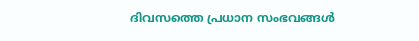ദിവസത്തെ പ്രധാന സംഭവങ്ങൾ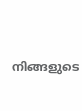നിങ്ങളുടെ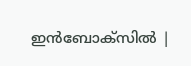ഇൻബോക്സിൽ |